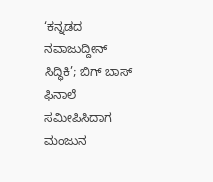‘ಕನ್ನಡದ ನವಾಜುದ್ದೀನ್ ಸಿದ್ಧಿಕಿ’; ಬಿಗ್ ಬಾಸ್ ಫಿನಾಲೆ ಸಮೀಪಿಸಿದಾಗ ಮಂಜುನ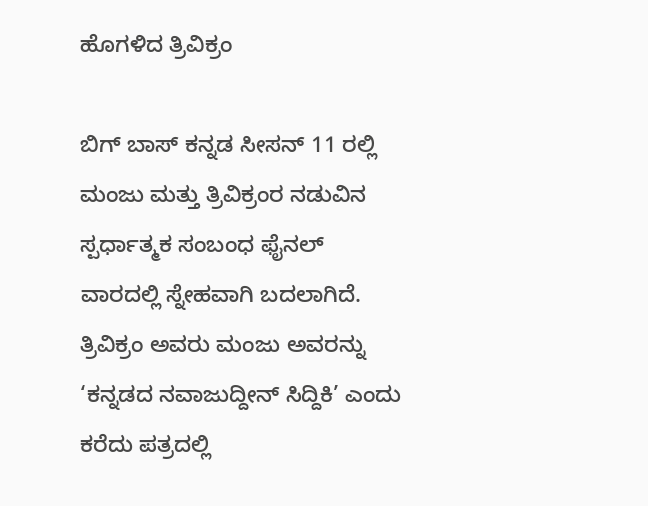ಹೊಗಳಿದ ತ್ರಿವಿಕ್ರಂ

ಬಿಗ್ ಬಾಸ್ ಕನ್ನಡ ಸೀಸನ್ 11 ರಲ್ಲಿ ಮಂಜು ಮತ್ತು ತ್ರಿವಿಕ್ರಂರ ನಡುವಿನ ಸ್ಪರ್ಧಾತ್ಮಕ ಸಂಬಂಧ ಫೈನಲ್ ವಾರದಲ್ಲಿ ಸ್ನೇಹವಾಗಿ ಬದಲಾಗಿದೆ. ತ್ರಿವಿಕ್ರಂ ಅವರು ಮಂಜು ಅವರನ್ನು ‘ಕನ್ನಡದ ನವಾಜುದ್ದೀನ್ ಸಿದ್ದಿಕಿ’ ಎಂದು ಕರೆದು ಪತ್ರದಲ್ಲಿ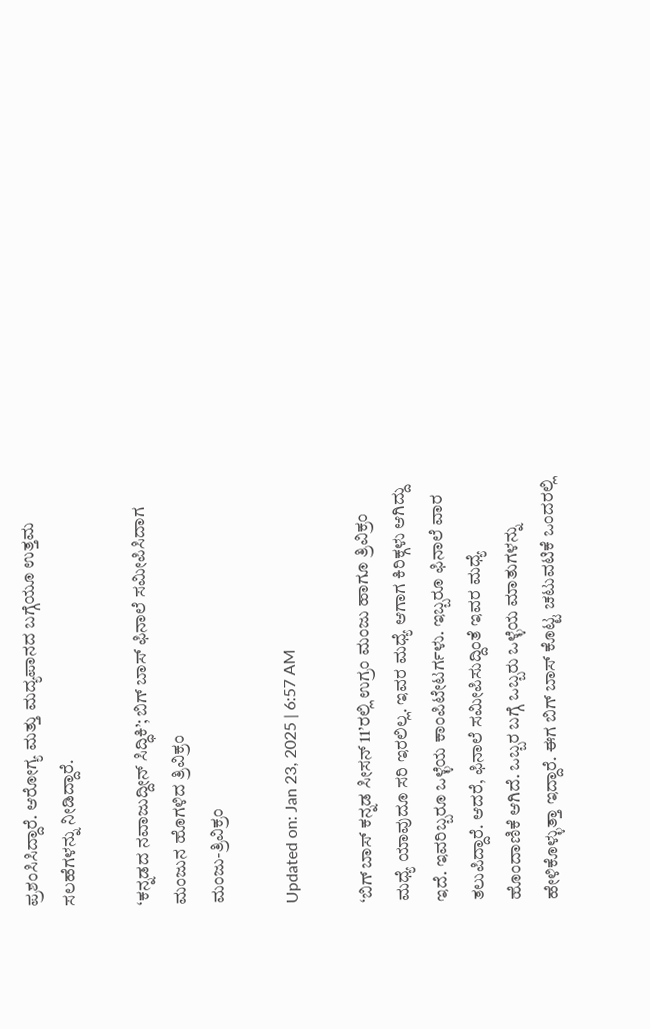ಪ್ರಶಂಸಿಸಿದ್ದಾರೆ. ಆರೋಗ್ಯ ಮತ್ತು ಮದ್ಯಪಾನದ ಬಗ್ಗೆಯೂ ಉತ್ತಮ ಸಲಹೆಗಳನ್ನು ನೀಡಿದ್ದಾರೆ.

‘ಕನ್ನಡದ ನವಾಜುದ್ದೀನ್ ಸಿದ್ಧಿಕಿ’; ಬಿಗ್ ಬಾಸ್ ಫಿನಾಲೆ ಸಮೀಪಿಸಿದಾಗ ಮಂಜುನ ಹೊಗಳಿದ ತ್ರಿವಿಕ್ರಂ
ಮಂಜು-ತ್ರಿವಿಕ್ರಂ

Updated on: Jan 23, 2025 | 6:57 AM

‘ಬಿಗ್ ಬಾಸ್ ಕನ್ನಡ ಸೀಸನ್ 11’ರಲ್ಲಿ ಉಗ್ರಂ ಮಂಜು ಹಾಗೂ ತ್ರಿವಿಕ್ರಂ ಮಧ್ಯೆ ಯಾವುದೂ ಸರಿ ಇರಲಿಲ್ಲ. ಇವರ ಮಧ್ಯೆ ಆಗಾಗ ಕಿರಿಕ್ಗಳು ಆಗಿದ್ದು ಇದೆ. ಇವರಿಬ್ಬರೂ ಒಳ್ಳೆಯ ಕಾಂಪಿಟೇಟರ್ಗಳು. ಇಬ್ಬರೂ ಫಿನಾಲೆ ವಾರ ತಲುಪಿದ್ದಾರೆ. ಆದರೆ, ಫಿನಾಲೆ ಸಮೀಪಿಸುದ್ದಿಂತೆ ಇವರ ಮಧ್ಯೆ ಹೊಂದಾಣಿಕೆ ಆಗಿದೆ. ಒಬ್ಬರ ಬಗ್ಗೆ ಒಬ್ಬರು ಒಳ್ಳೆಯ ಮಾತುಗಳನ್ನು ಹೇಳಿಕೊಳ್ಳುತ್ತಾ ಇದ್ದಾರೆ. ಈಗ ಬಿಗ್ ಬಾಸ್ ಕೊಟ್ಟ ಚಟುವಟಿಕೆ ಒಂದರಲ್ಲಿ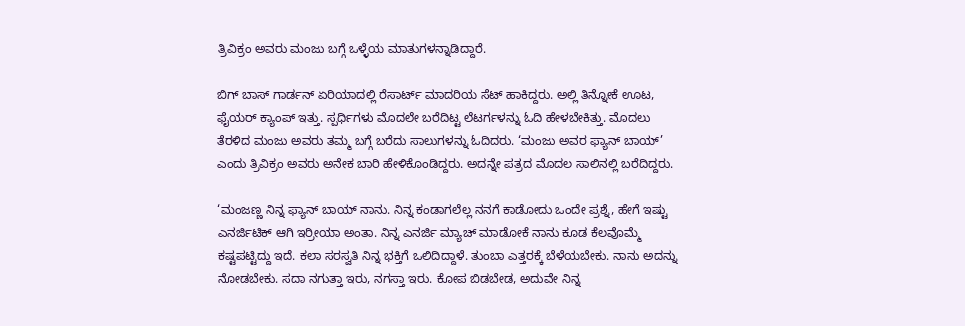ತ್ರಿವಿಕ್ರಂ ಅವರು ಮಂಜು ಬಗ್ಗೆ ಒಳ್ಳೆಯ ಮಾತುಗಳನ್ನಾಡಿದ್ದಾರೆ.

ಬಿಗ್ ಬಾಸ್ ಗಾರ್ಡನ್ ಏರಿಯಾದಲ್ಲಿ ರೆಸಾರ್ಟ್ ಮಾದರಿಯ ಸೆಟ್ ಹಾಕಿದ್ದರು. ಅಲ್ಲಿ ತಿನ್ನೋಕೆ ಊಟ, ಫೈಯರ್ ಕ್ಯಾಂಪ್ ಇತ್ತು. ಸ್ಪರ್ಧಿಗಳು ಮೊದಲೇ ಬರೆದಿಟ್ಟ ಲೆಟರ್ಗಳನ್ನು ಓದಿ ಹೇಳಬೇಕಿತ್ತು. ಮೊದಲು ತೆರಳಿದ ಮಂಜು ಅವರು ತಮ್ಮ ಬಗ್ಗೆ ಬರೆದು ಸಾಲುಗಳನ್ನು ಓದಿದರು. ‘ಮಂಜು ಅವರ ಫ್ಯಾನ್ ಬಾಯ್’ ಎಂದು ತ್ರಿವಿಕ್ರಂ ಅವರು ಅನೇಕ ಬಾರಿ ಹೇಳಿಕೊಂಡಿದ್ದರು. ಅದನ್ನೇ ಪತ್ರದ ಮೊದಲ ಸಾಲಿನಲ್ಲಿ ಬರೆದಿದ್ದರು.

‘ಮಂಜಣ್ಣ ನಿನ್ನ ಫ್ಯಾನ್ ಬಾಯ್ ನಾನು. ನಿನ್ನ ಕಂಡಾಗಲೆಲ್ಲ ನನಗೆ ಕಾಡೋದು ಒಂದೇ ಪ್ರಶ್ನೆ, ಹೇಗೆ ಇಷ್ಟು ಎನರ್ಜಿಟಿಕ್ ಆಗಿ ಇರ್ರೀಯಾ ಅಂತಾ. ನಿನ್ನ ಎನರ್ಜಿ ಮ್ಯಾಚ್ ಮಾಡೋಕೆ ನಾನು ಕೂಡ ಕೆಲವೊಮ್ಮೆ ಕಷ್ಟಪಟ್ಟಿದ್ದು ಇದೆ. ಕಲಾ ಸರಸ್ವತಿ ನಿನ್ನ ಭಕ್ತಿಗೆ ಒಲಿದಿದ್ದಾಳೆ. ತುಂಬಾ ಎತ್ತರಕ್ಕೆ ಬೆಳೆಯಬೇಕು. ನಾನು ಅದನ್ನು ನೋಡಬೇಕು. ಸದಾ ನಗುತ್ತಾ ಇರು, ನಗಸ್ತಾ ಇರು. ಕೋಪ ಬಿಡಬೇಡ, ಅದುವೇ ನಿನ್ನ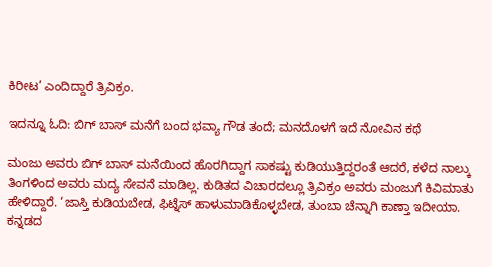ಕಿರೀಟ’ ಎಂದಿದ್ದಾರೆ ತ್ರಿವಿಕ್ರಂ.

ಇದನ್ನೂ ಓದಿ: ಬಿಗ್ ಬಾಸ್ ಮನೆಗೆ ಬಂದ ಭವ್ಯಾ ಗೌಡ ತಂದೆ; ಮನದೊಳಗೆ ಇದೆ ನೋವಿನ ಕಥೆ

ಮಂಜು ಅವರು ಬಿಗ್ ಬಾಸ್ ಮನೆಯಿಂದ ಹೊರಗಿದ್ದಾಗ ಸಾಕಷ್ಟು ಕುಡಿಯುತ್ತಿದ್ದರಂತೆ ಆದರೆ, ಕಳೆದ ನಾಲ್ಕು ತಿಂಗಳಿಂದ ಅವರು ಮದ್ಯ ಸೇವನೆ ಮಾಡಿಲ್ಲ. ಕುಡಿತದ ವಿಚಾರದಲ್ಲೂ ತ್ರಿವಿಕ್ರಂ ಅವರು ಮಂಜುಗೆ ಕಿವಿಮಾತು ಹೇಳಿದ್ದಾರೆ. ‘ಜಾಸ್ತಿ ಕುಡಿಯಬೇಡ, ಫಿಟ್ನೆಸ್ ಹಾಳುಮಾಡಿಕೊಳ್ಳಬೇಡ, ತುಂಬಾ ಚೆನ್ನಾಗಿ ಕಾಣ್ತಾ ಇದೀಯಾ. ಕನ್ನಡದ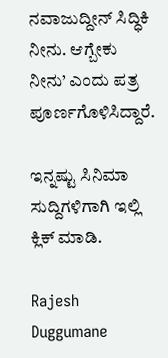ನವಾಜುದ್ದೀನ್ ಸಿದ್ಧಿಕಿ ನೀನು. ಆಗ್ಬೇಕು ನೀನು’ ಎಂದು ಪತ್ರ ಪೂರ್ಣಗೊಳಿಸಿದ್ದಾರೆ.

ಇನ್ನಷ್ಟು ಸಿನಿಮಾ ಸುದ್ದಿಗಳಿಗಾಗಿ ಇಲ್ಲಿ ಕ್ಲಿಕ್ ಮಾಡಿ.

Rajesh Duggumane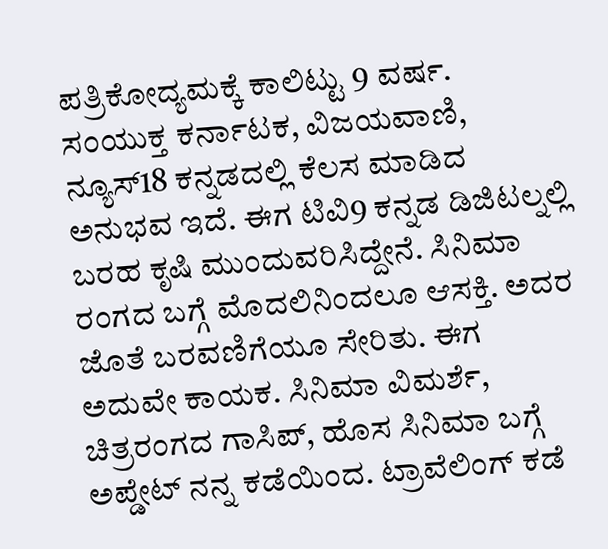ಪತ್ರಿಕೋದ್ಯಮಕ್ಕೆ ಕಾಲಿಟ್ಟು 9 ವರ್ಷ. ಸಂಯುಕ್ತ ಕರ್ನಾಟಕ, ವಿಜಯವಾಣಿ, ನ್ಯೂಸ್18 ಕನ್ನಡದಲ್ಲಿ ಕೆಲಸ ಮಾಡಿದ ಅನುಭವ ಇದೆ. ಈಗ ಟಿವಿ9 ಕನ್ನಡ ಡಿಜಿಟಲ್ನಲ್ಲಿ ಬರಹ ಕೃಷಿ ಮುಂದುವರಿಸಿದ್ದೇನೆ. ಸಿನಿಮಾ ರಂಗದ ಬಗ್ಗೆ ಮೊದಲಿನಿಂದಲೂ ಆಸಕ್ತಿ. ಅದರ ಜೊತೆ ಬರವಣಿಗೆಯೂ ಸೇರಿತು. ಈಗ ಅದುವೇ ಕಾಯಕ. ಸಿನಿಮಾ ವಿಮರ್ಶೆ, ಚಿತ್ರರಂಗದ ಗಾಸಿಪ್, ಹೊಸ ಸಿನಿಮಾ ಬಗ್ಗೆ ಅಪ್ಡೇಟ್ ನನ್ನ ಕಡೆಯಿಂದ. ಟ್ರಾವೆಲಿಂಗ್ ಕಡೆ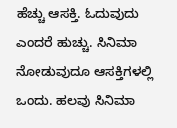ಹೆಚ್ಚು ಆಸಕ್ತಿ. ಓದುವುದು ಎಂದರೆ ಹುಚ್ಚು. ಸಿನಿಮಾ ನೋಡುವುದೂ ಆಸಕ್ತಿಗಳಲ್ಲಿ ಒಂದು. ಹಲವು ಸಿನಿಮಾ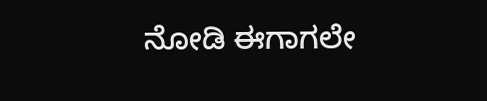ನೋಡಿ ಈಗಾಗಲೇ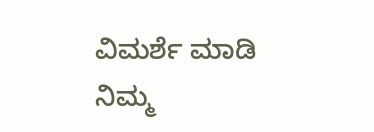ವಿಮರ್ಶೆ ಮಾಡಿ ನಿಮ್ಮ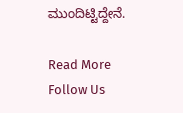ಮುಂದಿಟ್ಟಿದ್ದೇನೆ.

Read More
Follow Us